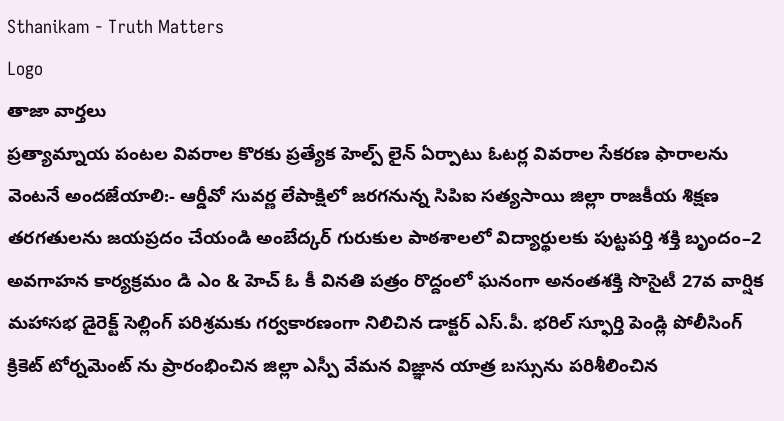Sthanikam - Truth Matters
Logo
తాజా వార్తలు
ప్రత్యామ్నాయ పంటల వివరాల కొరకు ప్రత్యేక హెల్ప్ లైన్ ఏర్పాటు ఓటర్ల వివరాల సేకరణ ఫారాలను వెంటనే అందజేయాలి:- ఆర్డీవో సువర్ణ లేపాక్షిలో జరగనున్న సిపిఐ సత్యసాయి జిల్లా రాజకీయ శిక్షణ తరగతులను జయప్రదం చేయండి అంబేద్కర్ గురుకుల పాఠశాలలో విద్యార్థులకు పుట్టపర్తి శక్తి బృందం–2 అవగాహన కార్యక్రమం డి ఎం & హెచ్ ఓ కీ వినతి పత్రం రొద్దంలో ఘనంగా అనంతశక్తి సొసైటీ 27వ వార్షిక మహాసభ డైరెక్ట్ సెల్లింగ్ పరిశ్రమకు గర్వకారణంగా నిలిచిన డాక్టర్ ఎస్.పీ. భరిల్ స్ఫూర్తి పెండ్లి పోలీసింగ్ క్రికెట్ టోర్నమెంట్ ను ప్రారంభించిన జిల్లా ఎస్పీ వేమన విజ్ఞాన యాత్ర బస్సును పరిశీలించిన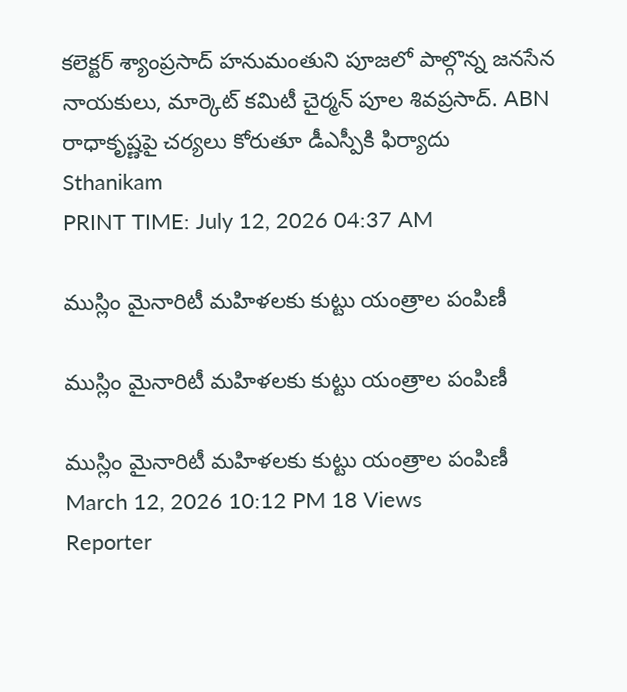కలెక్టర్ శ్యాంప్రసాద్ హనుమంతుని పూజలో పాల్గొన్న జనసేన నాయకులు, మార్కెట్ కమిటీ చైర్మన్ పూల శివప్రసాద్. ABN రాధాకృష్ణపై చర్యలు కోరుతూ డీఎస్పీకి ఫిర్యాదు
Sthanikam
PRINT TIME: July 12, 2026 04:37 AM

ముస్లిం మైనారిటీ మహిళలకు కుట్టు యంత్రాల పంపిణీ

ముస్లిం మైనారిటీ మహిళలకు కుట్టు యంత్రాల పంపిణీ

ముస్లిం మైనారిటీ మహిళలకు కుట్టు యంత్రాల పంపిణీ
March 12, 2026 10:12 PM 18 Views
Reporter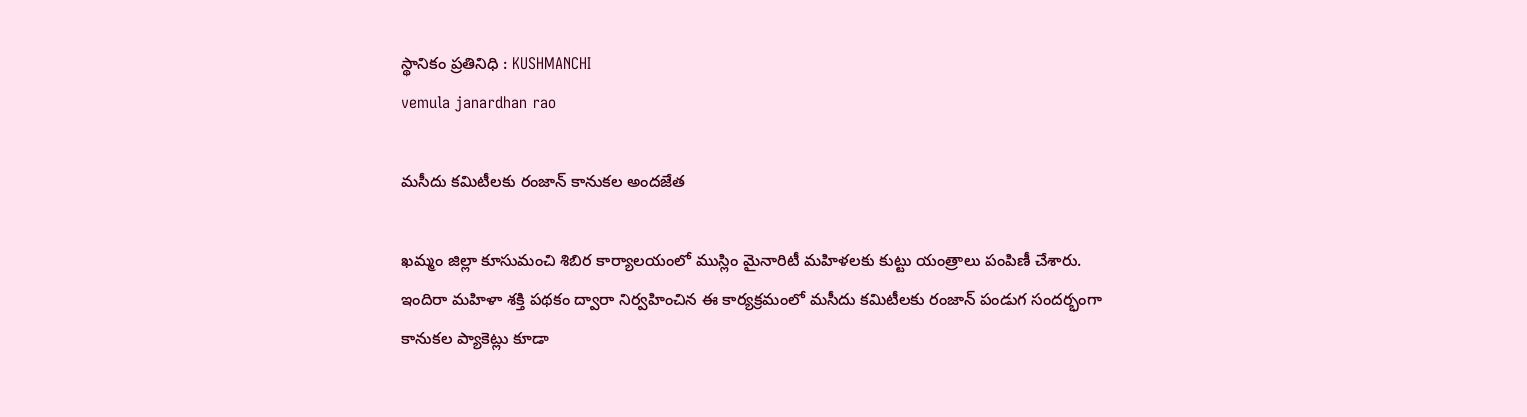స్థానికం ప్రతినిధి : KUSHMANCHI
vemula janardhan rao

మసీదు కమిటీలకు రంజాన్ కానుకల అందజేత

ఖమ్మం జిల్లా కూసుమంచి శిబిర కార్యాలయంలో ముస్లిం మైనారిటీ మహిళలకు కుట్టు యంత్రాలు పంపిణీ చేశారు. ఇందిరా మహిళా శక్తి పథకం ద్వారా నిర్వహించిన ఈ కార్యక్రమంలో మసీదు కమిటీలకు రంజాన్ పండుగ సందర్భంగా కానుకల ప్యాకెట్లు కూడా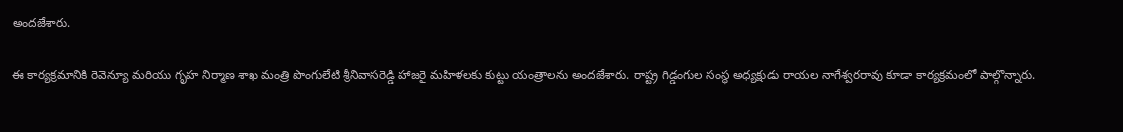అందజేశారు.

ఈ కార్యక్రమానికి రెవెన్యూ మరియు గృహ నిర్మాణ శాఖ మంత్రి పొంగులేటి శ్రీనివాసరెడ్డి హాజరై మహిళలకు కుట్టు యంత్రాలను అందజేశారు. రాష్ట్ర గిడ్డంగుల సంస్థ అధ్యక్షుడు రాయల నాగేశ్వరరావు కూడా కార్యక్రమంలో పాల్గొన్నారు.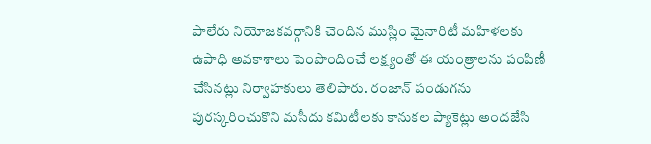పాలేరు నియోజకవర్గానికి చెందిన ముస్లిం మైనారిటీ మహిళలకు ఉపాధి అవకాశాలు పెంపొందించే లక్ష్యంతో ఈ యంత్రాలను పంపిణీ చేసినట్లు నిర్వాహకులు తెలిపారు. రంజాన్ పండుగను పురస్కరించుకొని మసీదు కమిటీలకు కానుకల ప్యాకెట్లు అందజేసి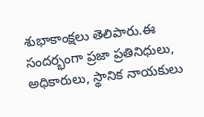శుభాకాంక్షలు తెలిపారు.ఈ సందర్భంగా ప్రజా ప్రతినిధులు, అధికారులు, స్థానిక నాయకులు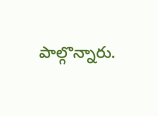పాల్గొన్నారు.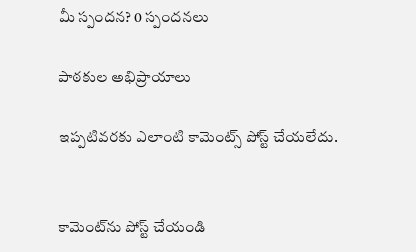మీ స్పందన? 0 స్పందనలు

పాఠకుల అభిప్రాయాలు

ఇప్పటివరకు ఎలాంటి కామెంట్స్ పోస్ట్ చేయలేదు.


కామెంట్‌ను పోస్ట్ చేయండి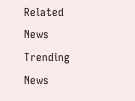Related News
Trending News